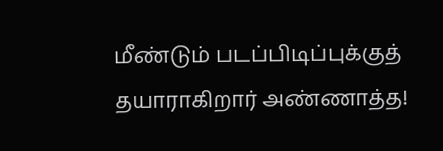மீண்டும் படப்பிடிப்புக்குத் தயாராகிறார் அண்ணாத்த!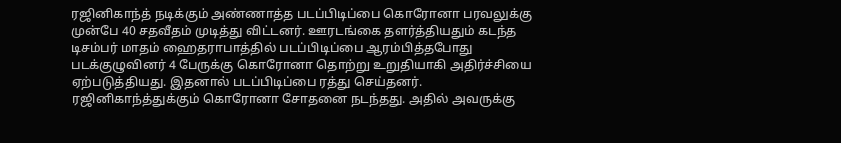ரஜினிகாந்த் நடிக்கும் அண்ணாத்த படப்பிடிப்பை கொரோனா பரவலுக்கு முன்பே 40 சதவீதம் முடித்து விட்டனர். ஊரடங்கை தளர்த்தியதும் கடந்த டிசம்பர் மாதம் ஹைதராபாத்தில் படப்பிடிப்பை ஆரம்பித்தபோது படக்குழுவினர் 4 பேருக்கு கொரோனா தொற்று உறுதியாகி அதிர்ச்சியை ஏற்படுத்தியது. இதனால் படப்பிடிப்பை ரத்து செய்தனர். ரஜினிகாந்த்துக்கும் கொரோனா சோதனை நடந்தது. அதில் அவருக்கு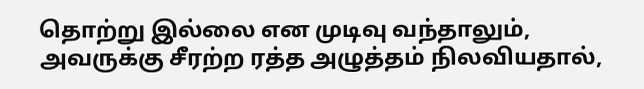தொற்று இல்லை என முடிவு வந்தாலும், அவருக்கு சீரற்ற ரத்த அழுத்தம் நிலவியதால்,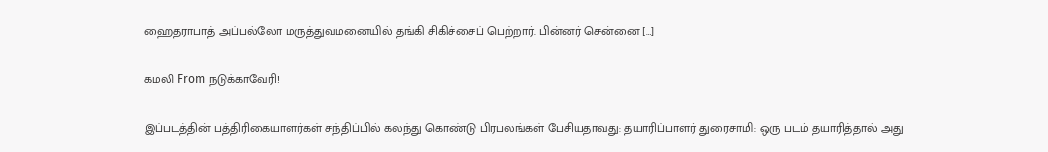ஹைதராபாத் அப்பல்லோ மருத்துவமனையில் தங்கி சிகிச்சைப் பெற்றார். பின்னர் சென்னை […]

கமலி From நடுக்காவேரி!

இப்படத்தின் பத்திரிகையாளர்கள் சந்திப்பில் கலந்து கொண்டு பிரபலங்கள் பேசியதாவது: தயாரிப்பாளர் துரைசாமி: ஒரு படம் தயாரித்தால் அது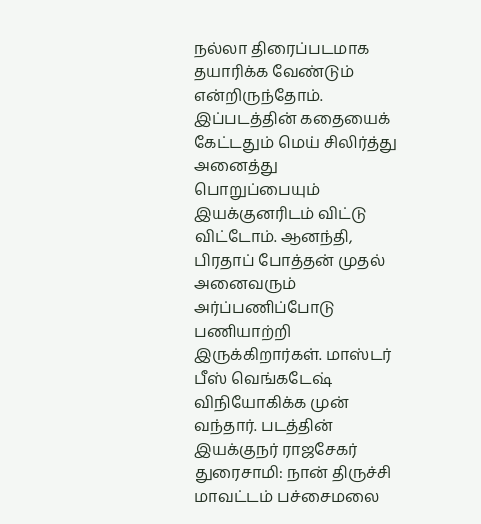நல்லா திரைப்படமாக தயாரிக்க வேண்டும் என்றிருந்தோம். இப்படத்தின் கதையைக் கேட்டதும் மெய் சிலிர்த்து அனைத்து பொறுப்பையும் இயக்குனரிடம் விட்டு விட்டோம். ஆனந்தி, பிரதாப் போத்தன் முதல் அனைவரும் அர்ப்பணிப்போடு பணியாற்றி இருக்கிறார்கள். மாஸ்டர் பீஸ் வெங்கடேஷ் விநியோகிக்க முன் வந்தார். படத்தின் இயக்குநர் ராஜசேகர் துரைசாமி: நான் திருச்சி மாவட்டம் பச்சைமலை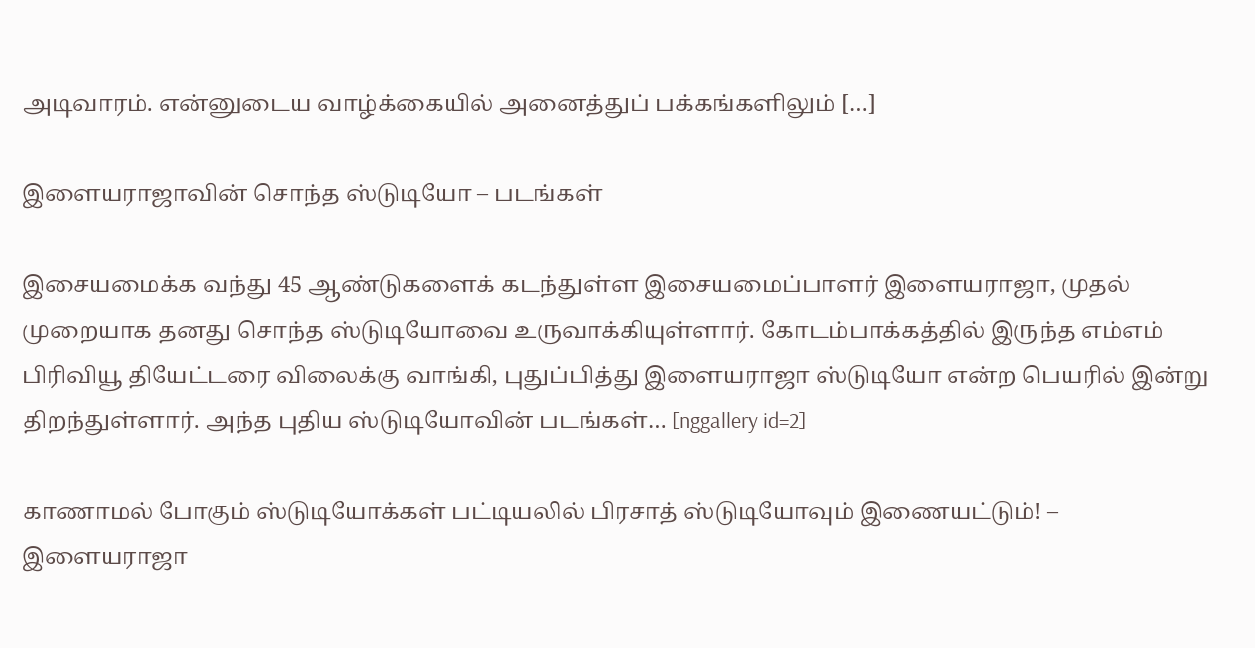அடிவாரம். என்னுடைய வாழ்க்கையில் அனைத்துப் பக்கங்களிலும் […]

இளையராஜாவின் சொந்த ஸ்டுடியோ – படங்கள்

இசையமைக்க வந்து 45 ஆண்டுகளைக் கடந்துள்ள இசையமைப்பாளர் இளையராஜா, முதல் முறையாக தனது சொந்த ஸ்டுடியோவை உருவாக்கியுள்ளார். கோடம்பாக்கத்தில் இருந்த எம்எம் பிரிவியூ தியேட்டரை விலைக்கு வாங்கி, புதுப்பித்து இளையராஜா ஸ்டுடியோ என்ற பெயரில் இன்று திறந்துள்ளார். அந்த புதிய ஸ்டுடியோவின் படங்கள்… [nggallery id=2]

காணாமல் போகும் ஸ்டுடியோக்கள் பட்டியலில் பிரசாத் ஸ்டுடியோவும் இணையட்டும்! – இளையராஜா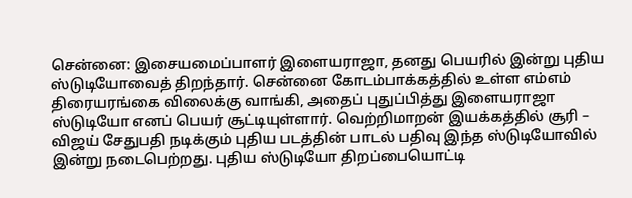சென்னை: இசையமைப்பாளர் இளையராஜா, தனது பெயரில் இன்று புதிய ஸ்டுடியோவைத் திறந்தார். சென்னை கோடம்பாக்கத்தில் உள்ள எம்எம் திரையரங்கை விலைக்கு வாங்கி, அதைப் புதுப்பித்து இளையராஜா ஸ்டுடியோ எனப் பெயர் சூட்டியுள்ளார். வெற்றிமாறன் இயக்கத்தில் சூரி – விஜய் சேதுபதி நடிக்கும் புதிய படத்தின் பாடல் பதிவு இந்த ஸ்டுடியோவில் இன்று நடைபெற்றது. புதிய ஸ்டுடியோ திறப்பையொட்டி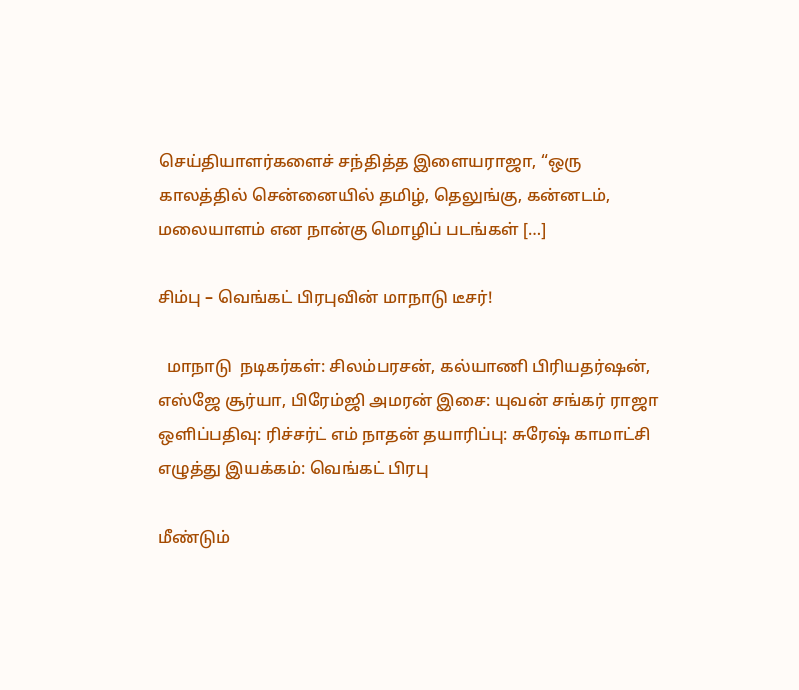செய்தியாளர்களைச் சந்தித்த இளையராஜா, “ஒரு காலத்தில் சென்னையில் தமிழ், தெலுங்கு, கன்னடம், மலையாளம் என நான்கு மொழிப் படங்கள் […]

சிம்பு – வெங்கட் பிரபுவின் மாநாடு டீசர்!

  மாநாடு  நடிகர்கள்: சிலம்பரசன், கல்யாணி பிரியதர்ஷன், எஸ்ஜே சூர்யா, பிரேம்ஜி அமரன் இசை: யுவன் சங்கர் ராஜா ஒளிப்பதிவு: ரிச்சர்ட் எம் நாதன் தயாரிப்பு: சுரேஷ் காமாட்சி எழுத்து இயக்கம்: வெங்கட் பிரபு

மீண்டும்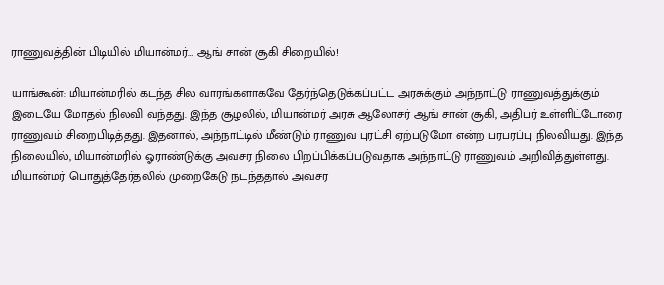ராணுவத்தின் பிடியில் மியான்மர்… ஆங் சான் சூகி சிறையில்!

யாங்கூன்: மியான்மரில் கடந்த சில வாரங்களாகவே தேர்ந்தெடுக்கப்பட்ட அரசுக்கும் அந்நாட்டு ராணுவத்துக்கும் இடையே மோதல் நிலவி வந்தது. இந்த சூழலில், மியான்மர் அரசு ஆலோசர் ஆங் சான் சூகி, அதிபர் உள்ளிட்டோரை ராணுவம் சிறைபிடித்தது. இதனால், அந்நாட்டில் மீண்டும் ராணுவ புரட்சி ஏற்படுமோ என்ற பரபரப்பு நிலவியது. இந்த நிலையில், மியான்மரில் ஓராண்டுக்கு அவசர நிலை பிறப்பிக்கப்படுவதாக அந்நாட்டு ராணுவம் அறிவித்துள்ளது. மியான்மர் பொதுத்தேர்தலில் முறைகேடு நடந்ததால் அவசர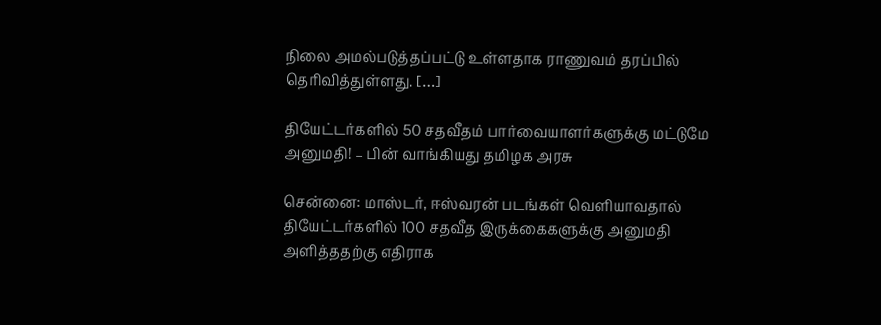நிலை அமல்படுத்தப்பட்டு உள்ளதாக ராணுவம் தரப்பில் தெரிவித்துள்ளது. […]

தியேட்டர்களில் 50 சதவீதம் பார்வையாளர்களுக்கு மட்டுமே அனுமதி! – பின் வாங்கியது தமிழக அரசு

சென்னை: மாஸ்டர், ஈஸ்வரன் படங்கள் வெளியாவதால் தியேட்டர்களில் 100 சதவீத இருக்கைகளுக்கு அனுமதி அளித்ததற்கு எதிராக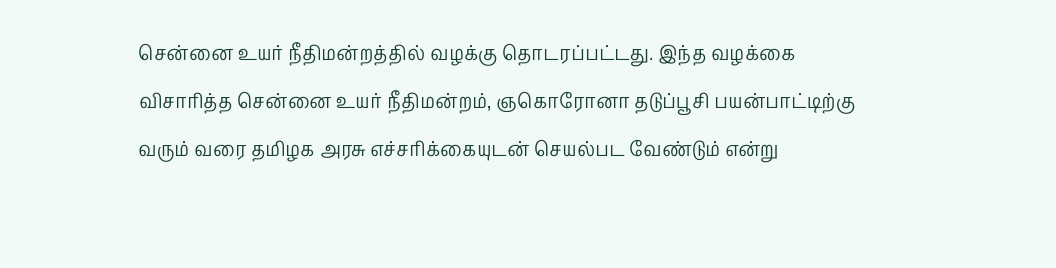சென்னை உயர் நீதிமன்றத்தில் வழக்கு தொடரப்பட்டது. இந்த வழக்கை விசாரித்த சென்னை உயர் நீதிமன்றம், ஞகொரோனா தடுப்பூசி பயன்பாட்டிற்கு வரும் வரை தமிழக அரசு எச்சரிக்கையுடன் செயல்பட வேண்டும் என்று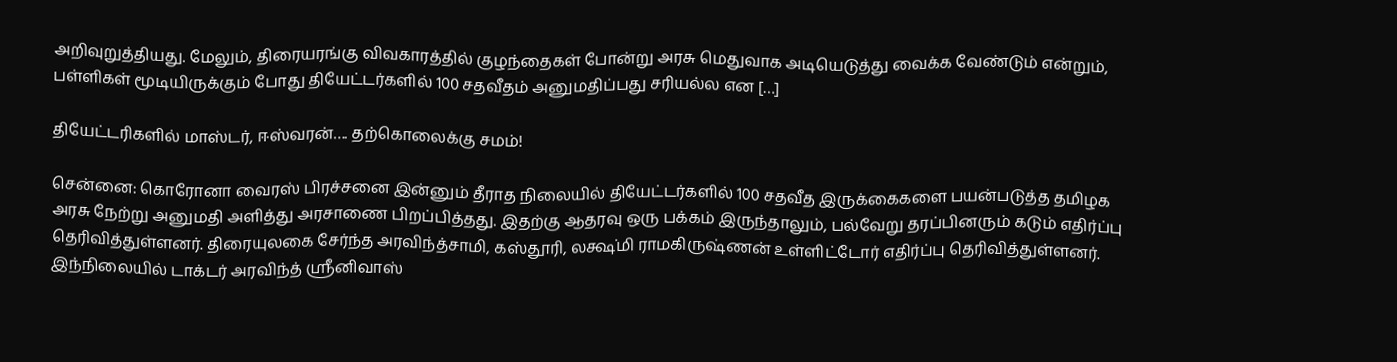அறிவுறுத்தியது. மேலும், திரையரங்கு விவகாரத்தில் குழந்தைகள் போன்று அரசு மெதுவாக அடியெடுத்து வைக்க வேண்டும் என்றும், பள்ளிகள் மூடியிருக்கும் போது தியேட்டர்களில் 100 சதவீதம் அனுமதிப்பது சரியல்ல என […]

தியேட்டரிகளில் மாஸ்டர், ஈஸ்வரன்…. தற்கொலைக்கு சமம்!

சென்னை: கொரோனா வைரஸ் பிரச்சனை இன்னும் தீராத நிலையில் தியேட்டர்களில் 100 சதவீத இருக்கைகளை பயன்படுத்த தமிழக அரசு நேற்று அனுமதி அளித்து அரசாணை பிறப்பித்தது. இதற்கு ஆதரவு ஒரு பக்கம் இருந்தாலும், பல்வேறு தரப்பினரும் கடும் எதிர்ப்பு தெரிவித்துள்ளனர். திரையுலகை சேர்ந்த அரவிந்த்சாமி, கஸ்தூரி, லக்ஷ்மி ராமகிருஷ்ணன் உள்ளிட்டோர் எதிர்ப்பு தெரிவித்துள்ளனர். இந்நிலையில் டாக்டர் அரவிந்த் ஸ்ரீனிவாஸ்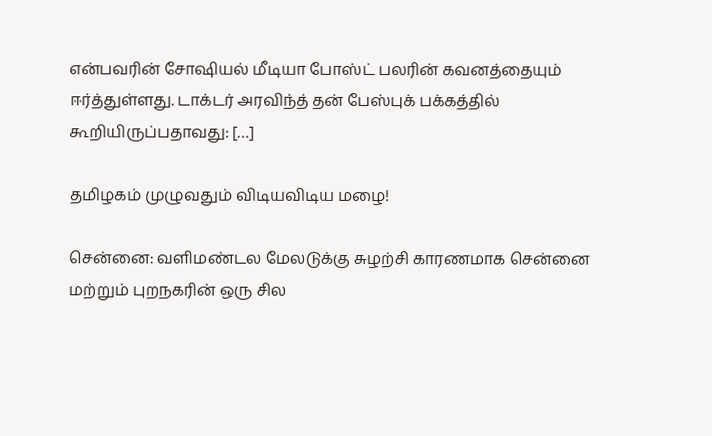என்பவரின் சோஷியல் மீடியா போஸ்ட் பலரின் கவனத்தையும் ஈர்த்துள்ளது. டாக்டர் அரவிந்த் தன் பேஸ்புக் பக்கத்தில் கூறியிருப்பதாவது: […]

தமிழகம் முழுவதும் விடியவிடிய மழை!

சென்னை: வளிமண்டல மேலடுக்கு சுழற்சி காரணமாக சென்னை மற்றும் புறநகரின் ஒரு சில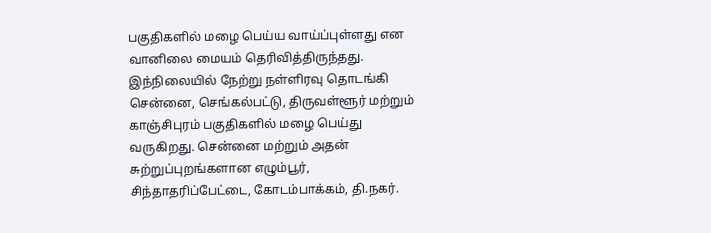பகுதிகளில் மழை பெய்ய வாய்ப்புள்ளது என வானிலை மையம் தெரிவித்திருந்தது. இந்நிலையில் நேற்று நள்ளிரவு தொடங்கி சென்னை, செங்கல்பட்டு, திருவள்ளூர் மற்றும் காஞ்சிபுரம் பகுதிகளில் மழை பெய்து வருகிறது. சென்னை மற்றும் அதன் சுற்றுப்புறங்களான எழும்பூர், சிந்தாதரிப்பேட்டை, கோடம்பாக்கம், தி.நகர்.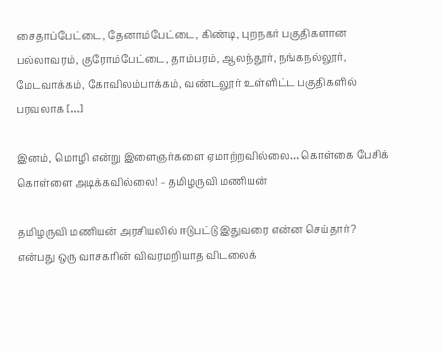சைதாப்பேட்டை, தேனாம்பேட்டை, கிண்டி, புறநகர் பகுதிகளான பல்லாவரம், குரோம்பேட்டை, தாம்பரம், ஆலந்தூர், நங்கநல்லூர், மேடவாக்கம், கோவிலம்பாக்கம், வண்டலூர் உள்ளிட்ட பகுதிகளில் பரவலாக […]

இனம், மொழி என்று இளைஞர்களை ஏமாற்றவில்லை… கொள்கை பேசிக் கொள்ளை அடிக்கவில்லை! – தமிழருவி மணியன்

தமிழருவி மணியன் அரசியலில் ஈடுபட்டு இதுவரை என்ன செய்தார்? என்பது ஒரு வாசகரின் விவரமறியாத விடலைக்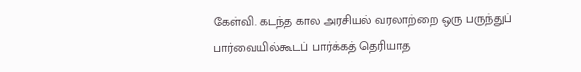கேள்வி. கடந்த கால அரசியல் வரலாற்றை ஒரு பருந்துப் பார்வையில்கூடப் பார்க்கத் தெரியாத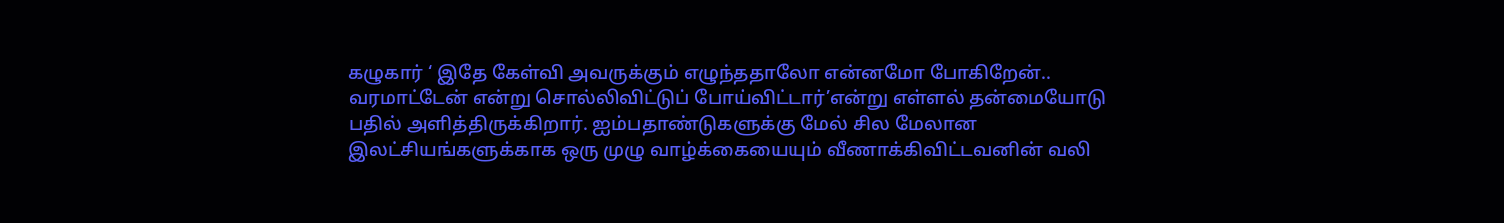கழுகார் ‘ இதே கேள்வி அவருக்கும் எழுந்ததாலோ என்னமோ போகிறேன்.. வரமாட்டேன் என்று சொல்லிவிட்டுப் போய்விட்டார்’என்று எள்ளல் தன்மையோடு பதில் அளித்திருக்கிறார். ஐம்பதாண்டுகளுக்கு மேல் சில மேலான இலட்சியங்களுக்காக ஒரு முழு வாழ்க்கையையும் வீணாக்கிவிட்டவனின் வலி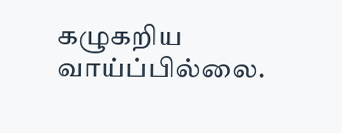கழுகறிய வாய்ப்பில்லை.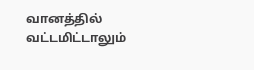வானத்தில் வட்டமிட்டாலும்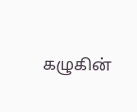கழுகின்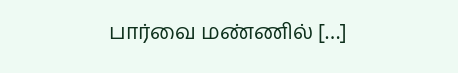பார்வை மண்ணில் […]